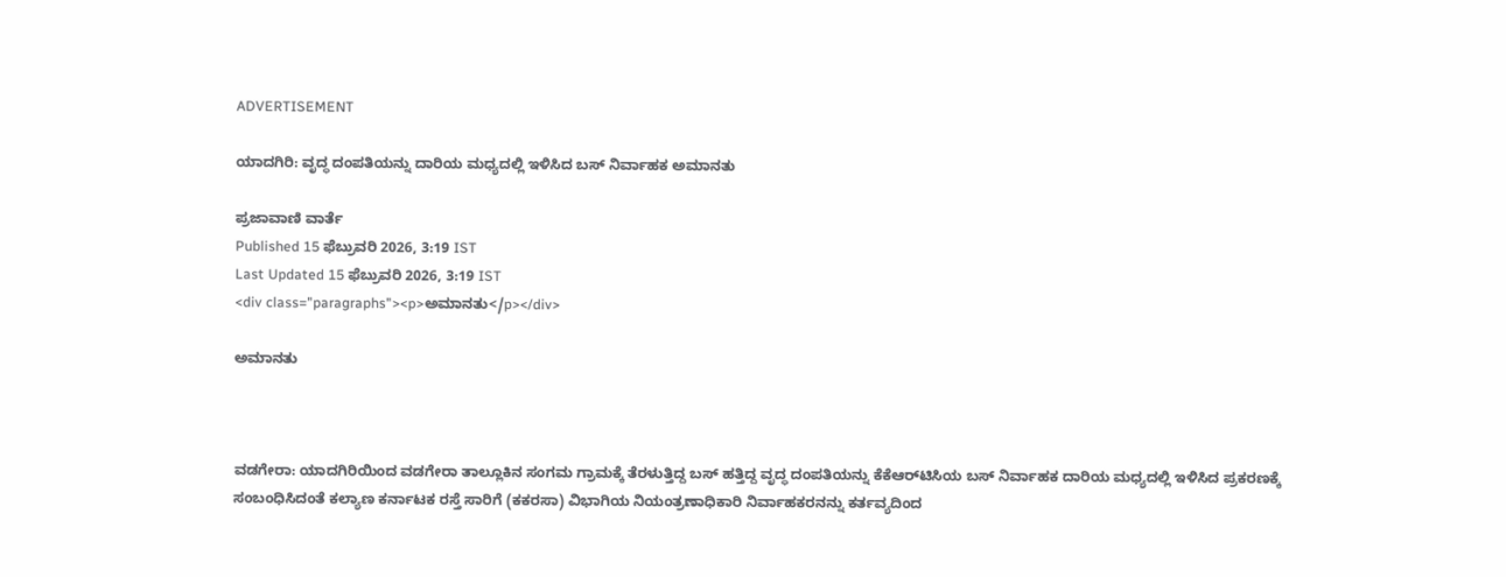ADVERTISEMENT

ಯಾದಗಿರಿ: ವೃದ್ಧ ದಂಪತಿಯನ್ನು ದಾರಿಯ ಮಧ್ಯದಲ್ಲಿ ಇಳಿಸಿದ ಬಸ್‌ ನಿರ್ವಾಹಕ ಅಮಾನತು

ಪ್ರಜಾವಾಣಿ ವಾರ್ತೆ
Published 15 ಫೆಬ್ರುವರಿ 2026, 3:19 IST
Last Updated 15 ಫೆಬ್ರುವರಿ 2026, 3:19 IST
<div class="paragraphs"><p>ಅಮಾನತು</p></div>

ಅಮಾನತು



ವಡಗೇರಾ: ಯಾದಗಿರಿಯಿಂದ ವಡಗೇರಾ ತಾಲ್ಲೂಕಿನ ಸಂಗಮ ಗ್ರಾಮಕ್ಕೆ ತೆರಳುತ್ತಿದ್ದ ಬಸ್ ಹತ್ತಿದ್ದ ವೃದ್ಧ ದಂಪತಿಯನ್ನು ಕೆಕೆಆರ್‌ಟಿಸಿಯ ಬಸ್‌ ನಿರ್ವಾಹಕ ದಾರಿಯ ಮಧ್ಯದಲ್ಲಿ ಇಳಿಸಿದ ಪ್ರಕರಣಕ್ಕೆ ಸಂಬಂಧಿಸಿದಂತೆ ಕಲ್ಯಾಣ ಕರ್ನಾಟಕ ರಸ್ತೆ ಸಾರಿಗೆ (ಕಕರಸಾ) ವಿಭಾಗಿಯ ನಿಯಂತ್ರಣಾಧಿಕಾರಿ ನಿರ್ವಾಹಕರನನ್ನು ಕರ್ತವ್ಯದಿಂದ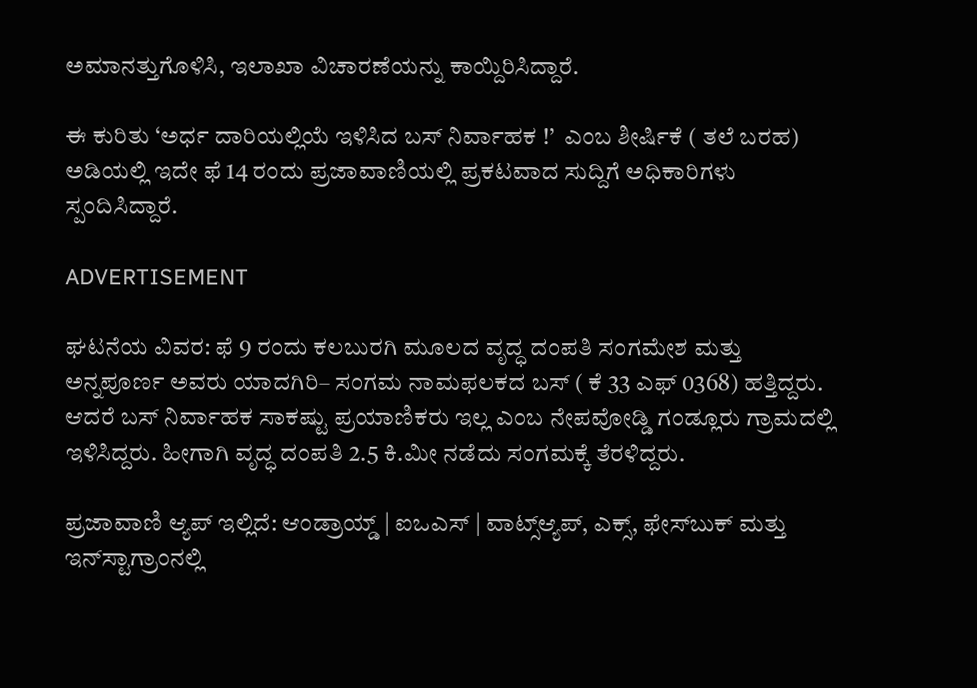ಅಮಾನತ್ತುಗೊಳಿಸಿ, ಇಲಾಖಾ ವಿಚಾರಣೆಯನ್ನು ಕಾಯ್ದಿರಿಸಿದ್ದಾರೆ.

ಈ ಕುರಿತು ‘ಅರ್ಧ ದಾರಿಯಲ್ಲಿಯೆ ಇಳಿಸಿದ ಬಸ್ ನಿರ್ವಾಹಕ !’  ಎಂಬ ಶೀರ್ಷಿಕೆ ( ತಲೆ ಬರಹ) ಅಡಿಯಲ್ಲಿ ಇದೇ ಫೆ 14 ರಂದು ಪ್ರಜಾವಾಣಿಯಲ್ಲಿ ಪ್ರಕಟವಾದ ಸುದ್ದಿಗೆ ಅಧಿಕಾರಿಗಳು ಸ್ಪಂದಿಸಿದ್ದಾರೆ.

ADVERTISEMENT

ಘಟನೆಯ ವಿವರ: ಫೆ 9 ರಂದು ಕಲಬುರಗಿ ಮೂಲದ ವೃದ್ಧ ದಂಪತಿ ಸಂಗಮೇಶ ಮತ್ತು ಅನ್ನಪೂರ್ಣ ಅವರು ಯಾದಗಿರಿ– ಸಂಗಮ ನಾಮಫಲಕದ ಬಸ್‌ ( ಕೆ 33 ಎಫ್ 0368) ಹತ್ತಿದ್ದರು. ಆದರೆ ಬಸ್‌ ನಿರ್ವಾಹಕ ಸಾಕಷ್ಟು ಪ್ರಯಾಣಿಕರು ಇಲ್ಲ ಎಂಬ ನೇಪವೋಡ್ಡಿ ಗಂಡ್ಲೂರು ಗ್ರಾಮದಲ್ಲಿ ಇಳಿಸಿದ್ದರು. ಹೀಗಾಗಿ ವೃದ್ಧ ದಂಪತಿ 2.5 ಕಿ.ಮೀ ನಡೆದು ಸಂಗಮಕ್ಕೆ ತೆರಳಿದ್ದರು.

ಪ್ರಜಾವಾಣಿ ಆ್ಯಪ್ ಇಲ್ಲಿದೆ: ಆಂಡ್ರಾಯ್ಡ್ | ಐಒಎಸ್ | ವಾಟ್ಸ್ಆ್ಯಪ್, ಎಕ್ಸ್, ಫೇಸ್‌ಬುಕ್ ಮತ್ತು ಇನ್‌ಸ್ಟಾಗ್ರಾಂನಲ್ಲಿ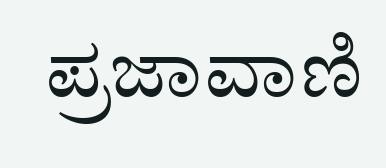ಪ್ರಜಾವಾಣಿ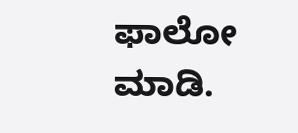ಫಾಲೋ ಮಾಡಿ.